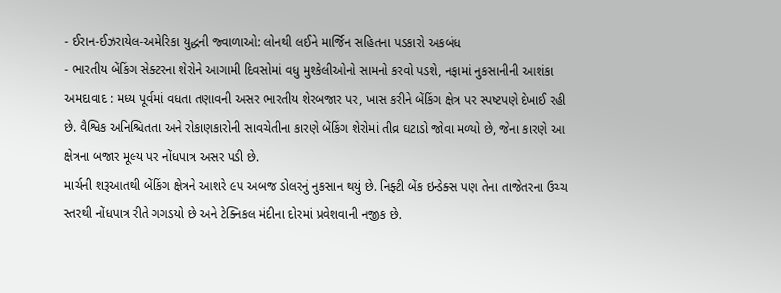- ઈરાન-ઈઝરાયેલ-અમેરિકા યુદ્ધની જ્વાળાઓ: લોનથી લઈને માર્જિન સહિતના પડકારો અકબંધ
- ભારતીય બેંકિંગ સેક્ટરના શેરોને આગામી દિવસોમાં વધુ મુશ્કેલીઓનો સામનો કરવો પડશે, નફામાં નુકસાનીની આશંકા
અમદાવાદ : મધ્ય પૂર્વમાં વધતા તણાવની અસર ભારતીય શેરબજાર પર, ખાસ કરીને બેંકિંગ ક્ષેત્ર પર સ્પષ્ટપણે દેખાઈ રહી છે. વૈશ્વિક અનિશ્ચિતતા અને રોકાણકારોની સાવચેતીના કારણે બેંકિંગ શેરોમાં તીવ્ર ઘટાડો જોવા મળ્યો છે, જેના કારણે આ ક્ષેત્રના બજાર મૂલ્ય પર નોંધપાત્ર અસર પડી છે.
માર્ચની શરૂઆતથી બેંકિંગ ક્ષેત્રને આશરે ૯૫ અબજ ડોલરનું નુકસાન થયું છે. નિફ્ટી બેંક ઇન્ડેક્સ પણ તેના તાજેતરના ઉચ્ચ સ્તરથી નોંધપાત્ર રીતે ગગડયો છે અને ટેક્નિકલ મંદીના દોરમાં પ્રવેશવાની નજીક છે.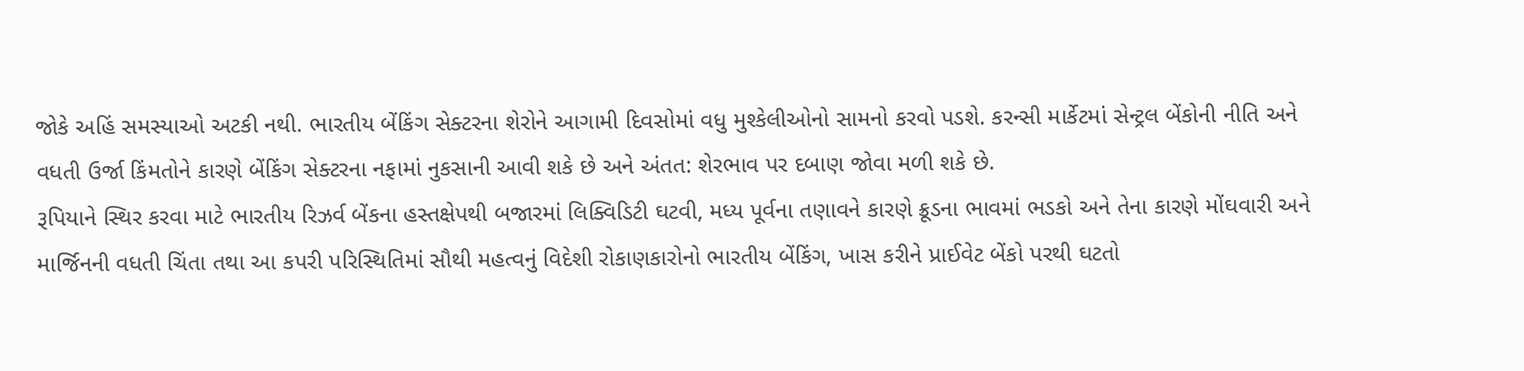જોકે અહિં સમસ્યાઓ અટકી નથી. ભારતીય બેંકિંગ સેક્ટરના શેરોને આગામી દિવસોમાં વધુ મુશ્કેલીઓનો સામનો કરવો પડશે. કરન્સી માર્કેટમાં સેન્ટ્રલ બેંકોની નીતિ અને વધતી ઉર્જા કિંમતોને કારણે બેંકિંગ સેક્ટરના નફામાં નુકસાની આવી શકે છે અને અંતત: શેરભાવ પર દબાણ જોવા મળી શકે છે.
રૂપિયાને સ્થિર કરવા માટે ભારતીય રિઝર્વ બેંકના હસ્તક્ષેપથી બજારમાં લિક્વિડિટી ઘટવી, મધ્ય પૂર્વના તણાવને કારણે ક્રૂડના ભાવમાં ભડકો અને તેના કારણે મોંઘવારી અને માર્જિનની વધતી ચિંતા તથા આ કપરી પરિસ્થિતિમાં સૌથી મહત્વનું વિદેશી રોકાણકારોનો ભારતીય બેંકિંગ, ખાસ કરીને પ્રાઈવેટ બેંકો પરથી ઘટતો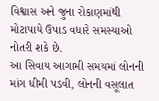વિશ્વાસ અને જુના રોકાણમાંથી મોટાપાયે ઉપાડ વધારે સમસ્યાઓ નોતરી શકે છે.
આ સિવાય આગામી સમયમાં લોનની માંગ ધીમી પડવી, લોનની વસૂલાત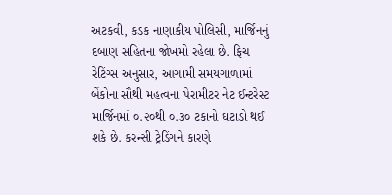અટકવી, કડક નાણાકીય પોલિસી, માર્જિનનું દબાણ સહિતના જોખમો રહેલા છે. ફિચ રેટિંગ્સ અનુસાર, આગામી સમયગાળામાં બેંકોના સૌથી મહત્વના પેરામીટર નેટ ઈન્ટરેસ્ટ માર્જિનમાં ૦.૨૦થી ૦.૩૦ ટકાનો ઘટાડો થઈ શકે છે. કરન્સી ટ્રેડિંગને કારણે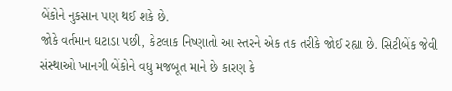બેંકોને નુકસાન પણ થઈ શકે છે.
જોકે વર્તમાન ઘટાડા પછી, કેટલાક નિષ્ણાતો આ સ્તરને એક તક તરીકે જોઈ રહ્યા છે. સિટીબેંક જેવી સંસ્થાઓ ખાનગી બેંકોને વધુ મજબૂત માને છે કારણ કે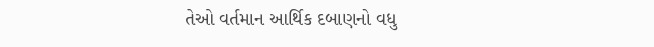તેઓ વર્તમાન આર્થિક દબાણનો વધુ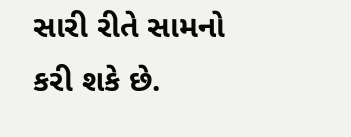સારી રીતે સામનો કરી શકે છે.